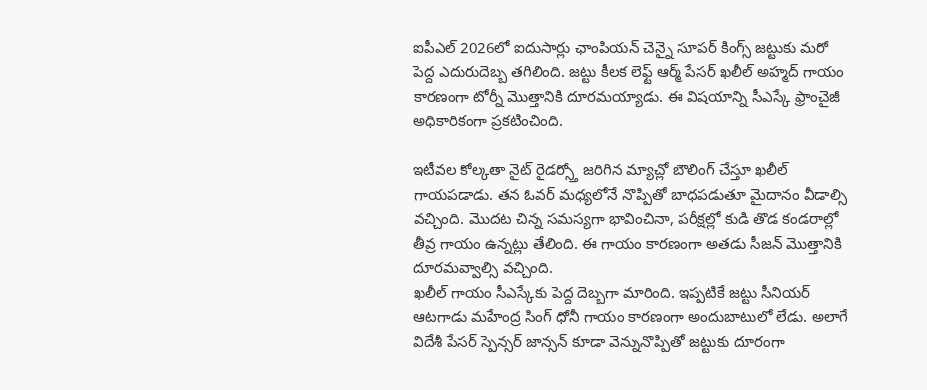ఐపీఎల్ 2026లో ఐదుసార్లు ఛాంపియన్ చెన్నై సూపర్ కింగ్స్ జట్టుకు మరో పెద్ద ఎదురుదెబ్బ తగిలింది. జట్టు కీలక లెఫ్ట్ ఆర్మ్ పేసర్ ఖలీల్ అహ్మద్ గాయం కారణంగా టోర్నీ మొత్తానికి దూరమయ్యాడు. ఈ విషయాన్ని సీఎస్కే ఫ్రాంచైజీ అధికారికంగా ప్రకటించింది.

ఇటీవల కోల్కతా నైట్ రైడర్స్తో జరిగిన మ్యాచ్లో బౌలింగ్ చేస్తూ ఖలీల్ గాయపడాడు. తన ఓవర్ మధ్యలోనే నొప్పితో బాధపడుతూ మైదానం వీడాల్సి వచ్చింది. మొదట చిన్న సమస్యగా భావించినా, పరీక్షల్లో కుడి తొడ కండరాల్లో తీవ్ర గాయం ఉన్నట్లు తేలింది. ఈ గాయం కారణంగా అతడు సీజన్ మొత్తానికి దూరమవ్వాల్సి వచ్చింది.
ఖలీల్ గాయం సీఎస్కేకు పెద్ద దెబ్బగా మారింది. ఇప్పటికే జట్టు సీనియర్ ఆటగాడు మహేంద్ర సింగ్ ధోనీ గాయం కారణంగా అందుబాటులో లేడు. అలాగే విదేశీ పేసర్ స్పెన్సర్ జాన్సన్ కూడా వెన్నునొప్పితో జట్టుకు దూరంగా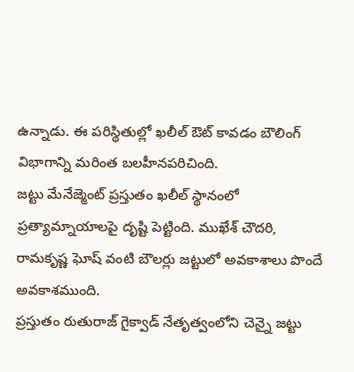ఉన్నాడు. ఈ పరిస్థితుల్లో ఖలీల్ ఔట్ కావడం బౌలింగ్ విభాగాన్ని మరింత బలహీనపరిచింది.
జట్టు మేనేజ్మెంట్ ప్రస్తుతం ఖలీల్ స్థానంలో ప్రత్యామ్నాయాలపై దృష్టి పెట్టింది. ముఖేశ్ చౌదరి, రామకృష్ణ ఘోష్ వంటి బౌలర్లు జట్టులో అవకాశాలు పొందే అవకాశముంది.
ప్రస్తుతం రుతురాజ్ గైక్వాడ్ నేతృత్వంలోని చెన్నై జట్టు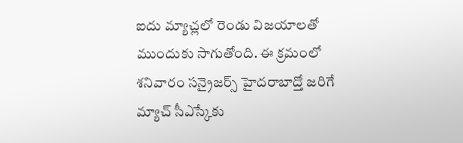ఐదు మ్యాచ్లలో రెండు విజయాలతో ముందుకు సాగుతోంది. ఈ క్రమంలో శనివారం సన్రైజర్స్ హైదరాబాద్తో జరిగే మ్యాచ్ సీఎస్కేకు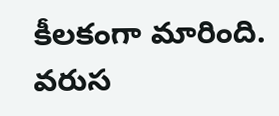కీలకంగా మారింది. వరుస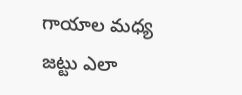గాయాల మధ్య జట్టు ఎలా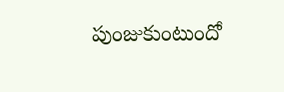పుంజుకుంటుందో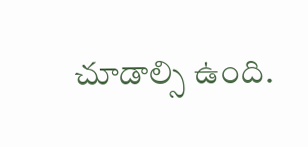చూడాల్సి ఉంది.